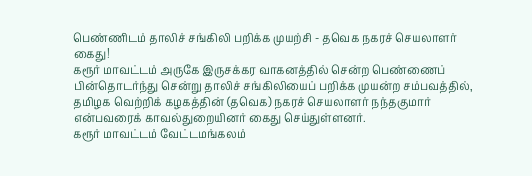பெண்ணிடம் தாலிச் சங்கிலி பறிக்க முயற்சி - தவெக நகரச் செயலாளர் கைது!
கரூர் மாவட்டம் அருகே இருசக்கர வாகனத்தில் சென்ற பெண்ணைப் பின்தொடர்ந்து சென்று தாலிச் சங்கிலியைப் பறிக்க முயன்ற சம்பவத்தில், தமிழக வெற்றிக் கழகத்தின் (தவெக) நகரச் செயலாளர் நந்தகுமார் என்பவரைக் காவல்துறையினர் கைது செய்துள்ளனர்.
கரூர் மாவட்டம் வேட்டமங்கலம்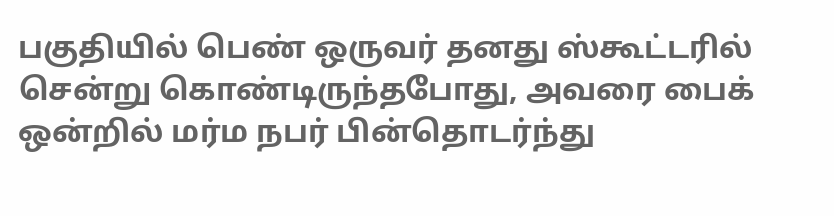பகுதியில் பெண் ஒருவர் தனது ஸ்கூட்டரில் சென்று கொண்டிருந்தபோது, அவரை பைக் ஒன்றில் மர்ம நபர் பின்தொடர்ந்து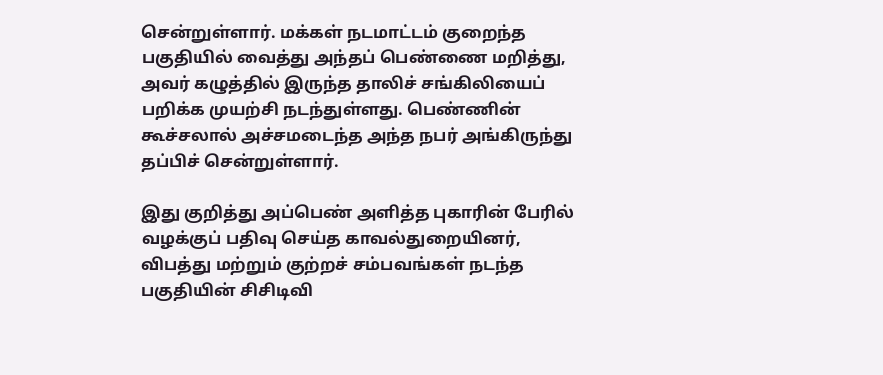சென்றுள்ளார். மக்கள் நடமாட்டம் குறைந்த பகுதியில் வைத்து அந்தப் பெண்ணை மறித்து, அவர் கழுத்தில் இருந்த தாலிச் சங்கிலியைப் பறிக்க முயற்சி நடந்துள்ளது. பெண்ணின் கூச்சலால் அச்சமடைந்த அந்த நபர் அங்கிருந்து தப்பிச் சென்றுள்ளார்.

இது குறித்து அப்பெண் அளித்த புகாரின் பேரில் வழக்குப் பதிவு செய்த காவல்துறையினர், விபத்து மற்றும் குற்றச் சம்பவங்கள் நடந்த பகுதியின் சிசிடிவி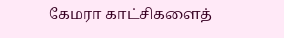கேமரா காட்சிகளைத்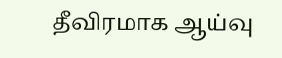தீவிரமாக ஆய்வு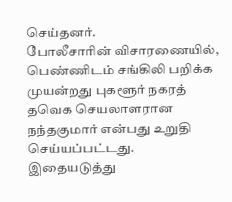செய்தனர்.
போலீசாரின் விசாரணையில், பெண்ணிடம் சங்கிலி பறிக்க முயன்றது புகளூர் நகரத் தவெக செயலாளரான நந்தகுமார் என்பது உறுதி செய்யப்பட்டது. இதையடுத்து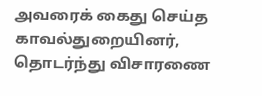அவரைக் கைது செய்த காவல்துறையினர், தொடர்ந்து விசாரணை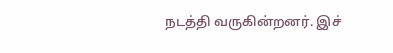நடத்தி வருகின்றனர். இச்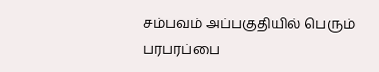சம்பவம் அப்பகுதியில் பெரும் பரபரப்பை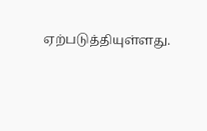ஏற்படுத்தியுள்ளது.